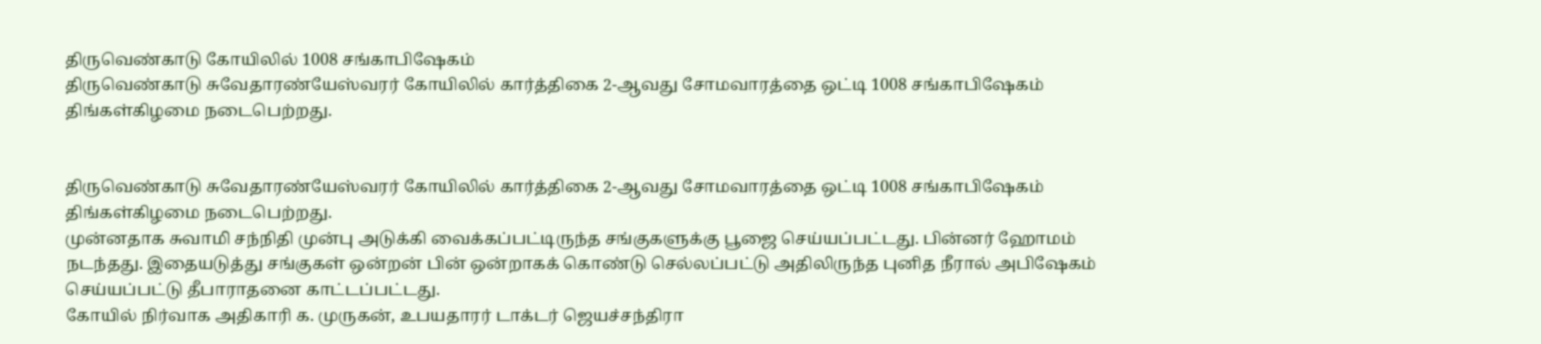திருவெண்காடு கோயிலில் 1008 சங்காபிஷேகம்
திருவெண்காடு சுவேதாரண்யேஸ்வரர் கோயிலில் கார்த்திகை 2-ஆவது சோமவாரத்தை ஒட்டி 1008 சங்காபிஷேகம் திங்கள்கிழமை நடைபெற்றது.


திருவெண்காடு சுவேதாரண்யேஸ்வரர் கோயிலில் கார்த்திகை 2-ஆவது சோமவாரத்தை ஒட்டி 1008 சங்காபிஷேகம் திங்கள்கிழமை நடைபெற்றது.
முன்னதாக சுவாமி சந்நிதி முன்பு அடுக்கி வைக்கப்பட்டிருந்த சங்குகளுக்கு பூஜை செய்யப்பட்டது. பின்னர் ஹோமம் நடந்தது. இதையடுத்து சங்குகள் ஒன்றன் பின் ஒன்றாகக் கொண்டு செல்லப்பட்டு அதிலிருந்த புனித நீரால் அபிஷேகம் செய்யப்பட்டு தீபாராதனை காட்டப்பட்டது.
கோயில் நிர்வாக அதிகாரி க. முருகன், உபயதாரர் டாக்டர் ஜெயச்சந்திரா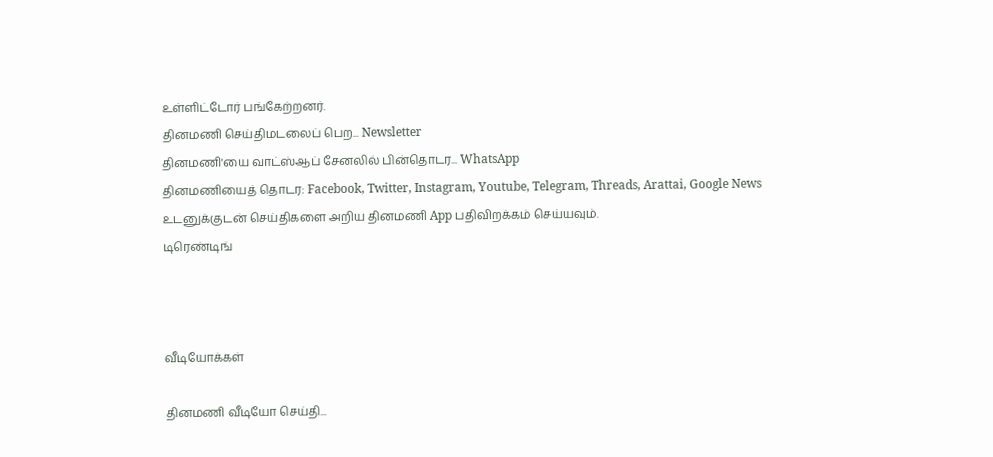உள்ளிட்டோர் பங்கேற்றனர்.
தினமணி செய்திமடலைப் பெற... Newsletter
தினமணி'யை வாட்ஸ்ஆப் சேனலில் பின்தொடர... WhatsApp
தினமணியைத் தொடர: Facebook, Twitter, Instagram, Youtube, Telegram, Threads, Arattai, Google News
உடனுக்குடன் செய்திகளை அறிய தினமணி App பதிவிறக்கம் செய்யவும்.
டிரெண்டிங்



வீடியோக்கள்

தினமணி வீடியோ செய்தி...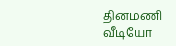தினமணி வீடியோ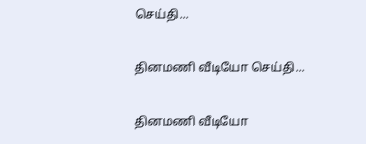செய்தி...

தினமணி வீடியோ செய்தி...

தினமணி வீடியோ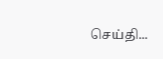செய்தி...